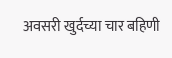अवसरी खुर्दच्या चार बहिणी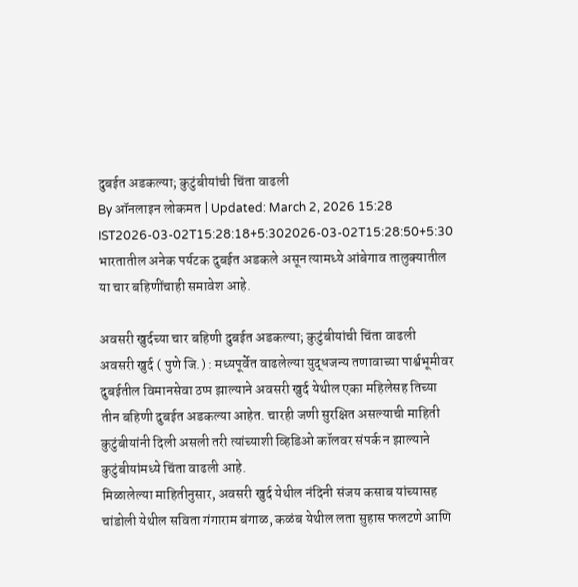दुबईत अडकल्या; कुटुंबीयांची चिंता वाढली
By ऑनलाइन लोकमत | Updated: March 2, 2026 15:28 IST2026-03-02T15:28:18+5:302026-03-02T15:28:50+5:30
भारतातील अनेक पर्यटक दुबईत अडकले असून त्यामध्ये आंबेगाव तालुक्यातील या चार बहिणींचाही समावेश आहे.

अवसरी खुर्दच्या चार बहिणी दुबईत अडकल्या; कुटुंबीयांची चिंता वाढली
अवसरी खुर्द ( पुणे जि.) : मध्यपूर्वेत वाढलेल्या युद्धजन्य तणावाच्या पार्श्वभूमीवर दुबईतील विमानसेवा ठप्प झाल्याने अवसरी खुर्द येथील एका महिलेसह तिच्या तीन बहिणी दुबईत अडकल्या आहेत. चारही जणी सुरक्षित असल्याची माहिती कुटुंबीयांनी दिली असली तरी त्यांच्याशी व्हिडिओ कॉलवर संपर्क न झाल्याने कुटुंबीयांमध्ये चिंता वाढली आहे.
मिळालेल्या माहितीनुसार, अवसरी खुर्द येथील नंदिनी संजय कसाब यांच्यासह चांडोली येथील सविता गंगाराम बंगाळ, कळंब येथील लता सुहास फलटणे आणि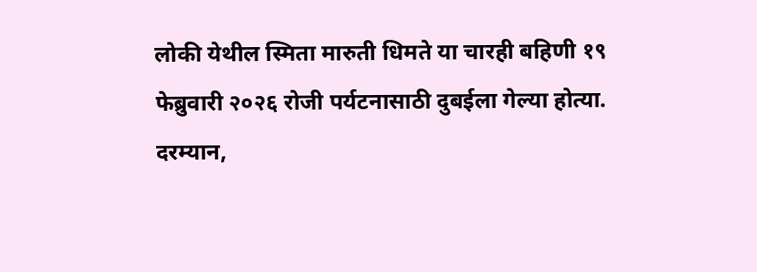लोकी येथील स्मिता मारुती धिमते या चारही बहिणी १९ फेब्रुवारी २०२६ रोजी पर्यटनासाठी दुबईला गेल्या होत्या. दरम्यान,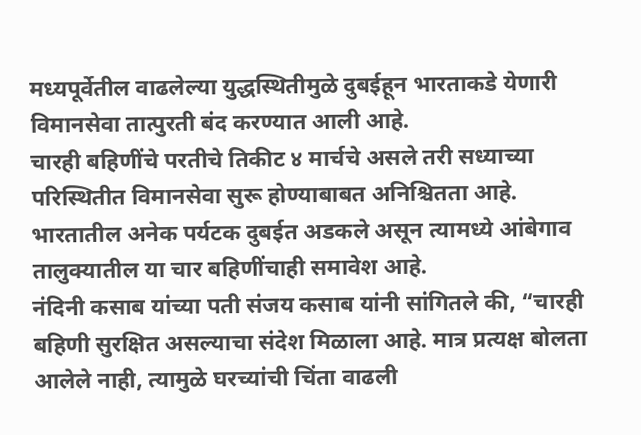मध्यपूर्वेतील वाढलेल्या युद्धस्थितीमुळे दुबईहून भारताकडे येणारी विमानसेवा तात्पुरती बंद करण्यात आली आहे.
चारही बहिणींचे परतीचे तिकीट ४ मार्चचे असले तरी सध्याच्या परिस्थितीत विमानसेवा सुरू होण्याबाबत अनिश्चितता आहे. भारतातील अनेक पर्यटक दुबईत अडकले असून त्यामध्ये आंबेगाव तालुक्यातील या चार बहिणींचाही समावेश आहे.
नंदिनी कसाब यांच्या पती संजय कसाब यांनी सांगितले की, “चारही बहिणी सुरक्षित असल्याचा संदेश मिळाला आहे. मात्र प्रत्यक्ष बोलता आलेले नाही, त्यामुळे घरच्यांची चिंता वाढली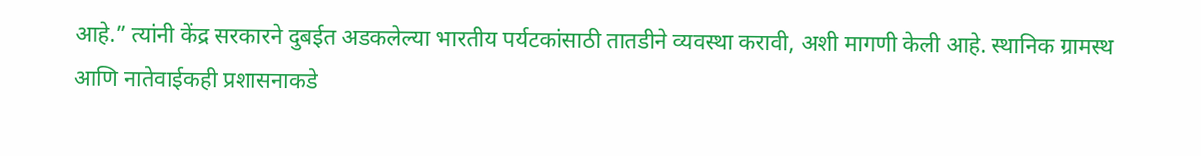आहे.” त्यांनी केंद्र सरकारने दुबईत अडकलेल्या भारतीय पर्यटकांसाठी तातडीने व्यवस्था करावी, अशी मागणी केली आहे. स्थानिक ग्रामस्थ आणि नातेवाईकही प्रशासनाकडे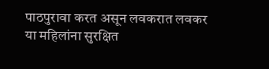पाठपुरावा करत असून लवकरात लवकर या महिलांना सुरक्षित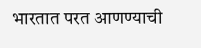भारतात परत आणण्याची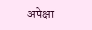अपेक्षा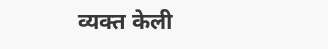व्यक्त केली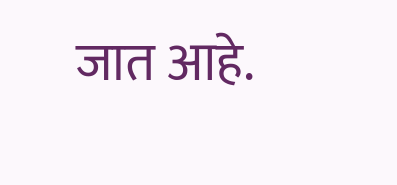जात आहे.